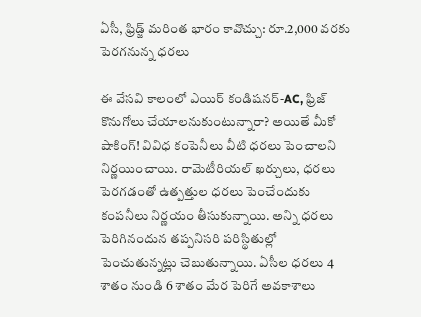ఏసీ, ఫ్రిడ్జ్ మరింత భారం కావొచ్చు: రూ.2,000 వరకు పెరగనున్న ధరలు

ఈ వేసవి కాలంలో ఎయిర్ కండిషనర్-AC, ఫ్రిజ్ కొనుగోలు చేయాలనుకుంటున్నారా? అయితే మీకో షాకింగ్! వివిధ కంపెనీలు వీటి ధరలు పెంచాలని నిర్ణయించాయి. రామెటీరియల్ ఖర్చులు, ధరలు పెరగడంతో ఉత్పత్తుల ధరలు పెంచేందుకు కంపనీలు నిర్ణయం తీసుకున్నాయి. అన్ని ధరలు పెరిగినందున తప్పనిసరి పరిస్థితుల్లో పెంచుతున్నట్లు చెబుతున్నాయి. ఏసీల ధరలు 4 శాతం నుండి 6 శాతం మేర పెరిగే అవకాశాలు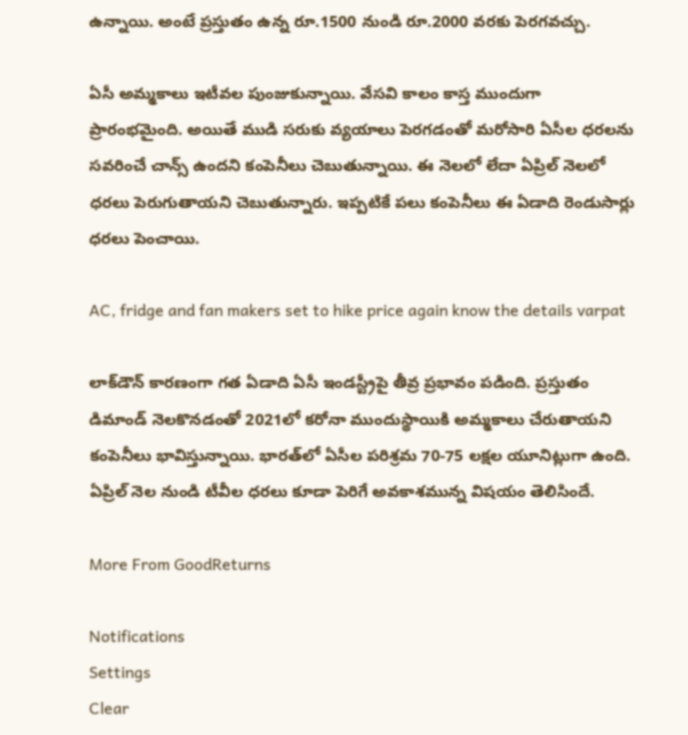ఉన్నాయి. అంటే ప్రస్తుతం ఉన్న రూ.1500 నుండి రూ.2000 వరకు పెరగవచ్చు.

ఏసీ అమ్మకాలు ఇటీవల పుంజుకున్నాయి. వేసవి కాలం కాస్త ముందుగా ప్రారంభమైంది. అయితే ముడి సరుకు వ్యయాలు పెరగడంతో మరోసారి ఏసీల ధరలను సవరించే చాన్స్ ఉందని కంపెనీలు చెబుతున్నాయి. ఈ నెలలో లేదా ఏప్రిల్ నెలలో ధరలు పెరుగుతాయని చెబుతున్నారు. ఇప్పటికే పలు కంపెనీలు ఈ ఏడాది రెండుసార్లు ధరలు పెంచాయి.

AC, fridge and fan makers set to hike price again know the details varpat

లాక్‌డౌన్ కారణంగా గత ఏడాది ఏసీ ఇండస్ట్రీపై తీవ్ర ప్రభావం పడింది. ప్రస్తుతం డిమాండ్ నెలకొనడంతో 2021లో కరోనా ముందుస్థాయికి అమ్మకాలు చేరుతాయని కంపెనీలు భావిస్తున్నాయి. భారత్‌లో ఏసీల పరిశ్రమ 70-75 లక్షల యూనిట్లుగా ఉంది. ఏప్రిల్ నెల నుండి టీవీల ధరలు కూడా పెరిగే అవకాశమున్న విషయం తెలిసిందే.

More From GoodReturns

Notifications
Settings
Clear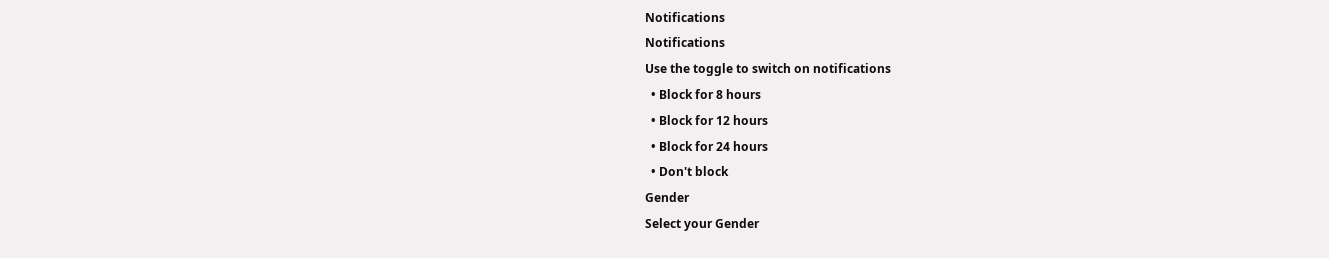Notifications
Notifications
Use the toggle to switch on notifications
  • Block for 8 hours
  • Block for 12 hours
  • Block for 24 hours
  • Don't block
Gender
Select your Gender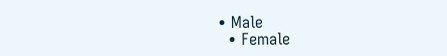• Male
  • Female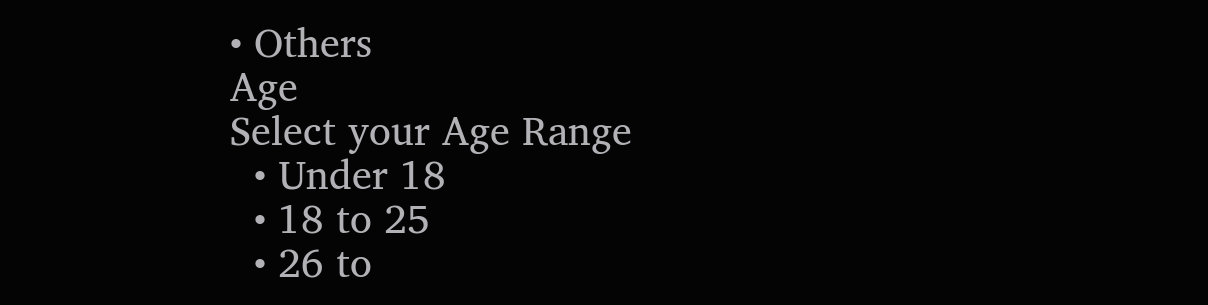• Others
Age
Select your Age Range
  • Under 18
  • 18 to 25
  • 26 to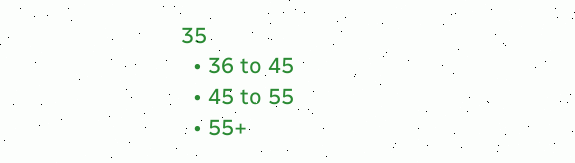35
  • 36 to 45
  • 45 to 55
  • 55+